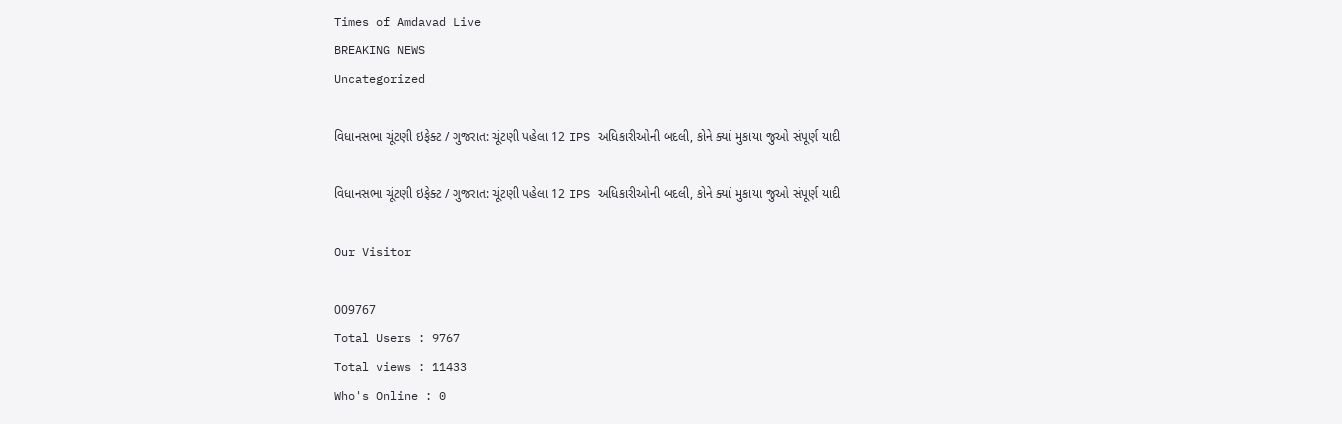Times of Amdavad Live
BREAKING NEWS
Uncategorized

વિધાનસભા ચૂંટણી ઇફેક્ટ / ગુજરાત: ચૂંટણી પહેલા 12 IPS અધિકારીઓની બદલી, કોને ક્યાં મુકાયા જુઓ સંપૂર્ણ યાદી

વિધાનસભા ચૂંટણી ઇફેક્ટ / ગુજરાત: ચૂંટણી પહેલા 12 IPS અધિકારીઓની બદલી, કોને ક્યાં મુકાયા જુઓ સંપૂર્ણ યાદી

Our Visitor

009767
Total Users : 9767
Total views : 11433
Who's Online : 0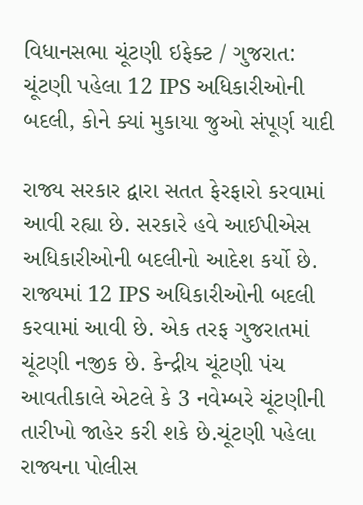વિધાનસભા ચૂંટણી ઇફેક્ટ / ગુજરાત: ચૂંટણી પહેલા 12 IPS અધિકારીઓની બદલી, કોને ક્યાં મુકાયા જુઓ સંપૂર્ણ યાદી

રાજ્ય સરકાર દ્વારા સતત ફેરફારો કરવામાં આવી રહ્યા છે. સરકારે હવે આઈપીએસ અધિકારીઓની બદલીનો આદેશ કર્યો છે. રાજ્યમાં 12 IPS અધિકારીઓની બદલી કરવામાં આવી છે. એક તરફ ગુજરાતમાં ચૂંટણી નજીક છે. કેન્દ્રીય ચૂંટણી પંચ આવતીકાલે એટલે કે 3 નવેમ્બરે ચૂંટણીની તારીખો જાહેર કરી શકે છે.ચૂંટણી પહેલા રાજ્યના પોલીસ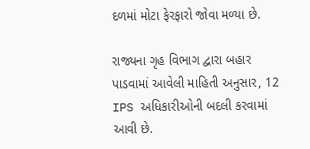દળમાં મોટા ફેરફારો જોવા મળ્યા છે.

રાજ્યના ગૃહ વિભાગ દ્વારા બહાર પાડવામાં આવેલી માહિતી અનુસાર, 12 IPS અધિકારીઓની બદલી કરવામાં આવી છે.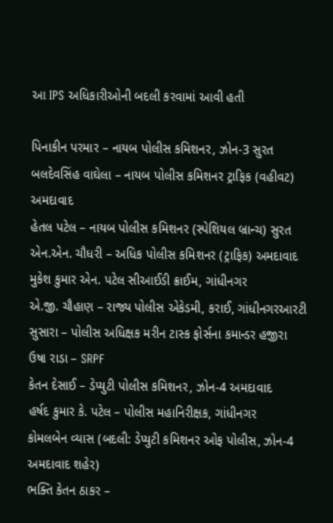આ IPS અધિકારીઓની બદલી કરવામાં આવી હતી

પિનાકીન પરમાર – નાયબ પોલીસ કમિશનર, ઝોન-3 સુરત
બલદેવસિંહ વાઘેલા – નાયબ પોલીસ કમિશનર ટ્રાફિક (વહીવટ) અમદાવાદ
હેતલ પટેલ – નાયબ પોલીસ કમિશનર (સ્પેશિયલ બ્રાન્ચ) સુરત
એન.એન. ચૌધરી – અધિક પોલીસ કમિશનર (ટ્રાફિક) અમદાવાદ
મુકેશ કુમાર એન. પટેલ સીઆઈડી ક્રાઈમ, ગાંધીનગર
એ.જી. ચૌહાણ – રાજ્ય પોલીસ એકેડમી, કરાઈ, ગાંધીનગરઆરટી સુસારા – પોલીસ અધિક્ષક મરીન ટાસ્ક ફોર્સના કમાન્ડર હજીરા
ઉષા રાડા – SRPF
કેતન દેસાઈ – ડેપ્યુટી પોલીસ કમિશનર, ઝોન-4 અમદાવાદ
હર્ષદ કુમાર કે. પટેલ – પોલીસ મહાનિરીક્ષક, ગાંધીનગર
કોમલબેન વ્યાસ (બદલી: ડેપ્યુટી કમિશનર ઓફ પોલીસ, ઝોન-4 અમદાવાદ શહેર)
ભક્તિ કેતન ઠાકર –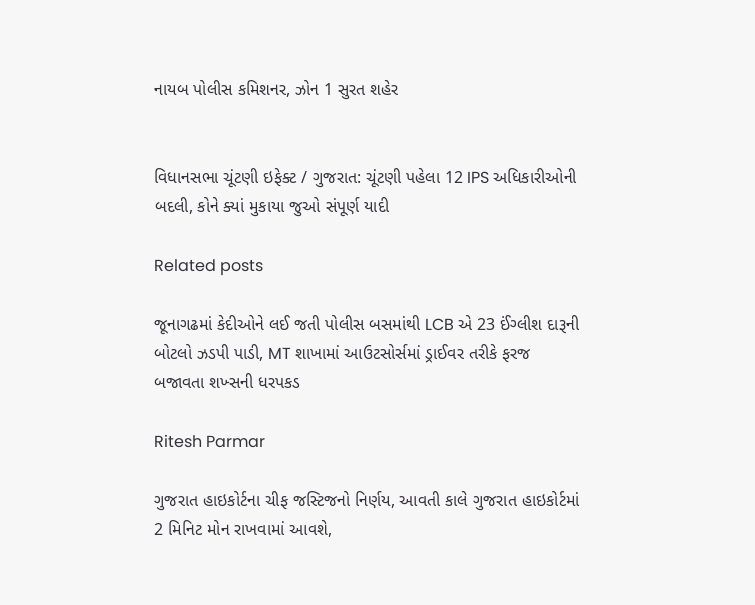નાયબ પોલીસ કમિશનર, ઝોન 1 સુરત શહેર


વિધાનસભા ચૂંટણી ઇફેક્ટ / ગુજરાત: ચૂંટણી પહેલા 12 IPS અધિકારીઓની બદલી, કોને ક્યાં મુકાયા જુઓ સંપૂર્ણ યાદી

Related posts

જૂનાગઢમાં કેદીઓને લઈ જતી પોલીસ બસમાંથી LCB એ 23 ઈંગ્લીશ દારૂની બોટલો ઝડપી પાડી, MT શાખામાં આઉટસોર્સમાં ડ્રાઈવર તરીકે ફરજ બજાવતા શખ્સની ધરપકડ

Ritesh Parmar

ગુજરાત હાઇકોર્ટના ચીફ જસ્ટિજનો નિર્ણય, આવતી કાલે ગુજરાત હાઇકોર્ટમાં 2 મિનિટ મોન રાખવામાં આવશે,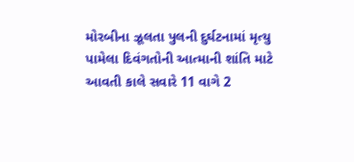મોરબીના ઝૂલતા પુલની દુર્ઘટનામાં મૃત્યુ પામેલા દિવંગતોની આત્માની શાંતિ માટે આવતી કાલે સવારે 11 વાગે 2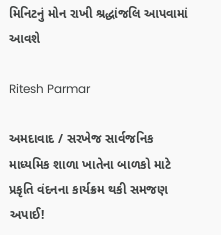મિનિટનું મોન રાખી શ્રદ્ધાંજલિ આપવામાં આવશે

Ritesh Parmar

અમદાવાદ / સરખેજ સાર્વજનિક માધ્યમિક શાળા ખાતેના બાળકો માટે પ્રકૃતિ વંદનના કાર્યક્રમ થકી સમજણ અપાઈ!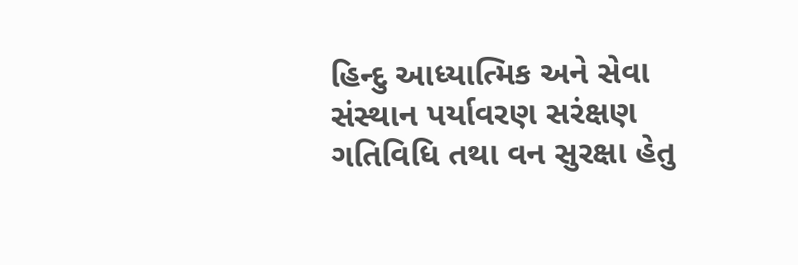હિન્દુ આધ્યાત્મિક અને સેવા સંસ્થાન પર્યાવરણ સરંક્ષણ ગતિવિધિ તથા વન સુરક્ષા હેતુ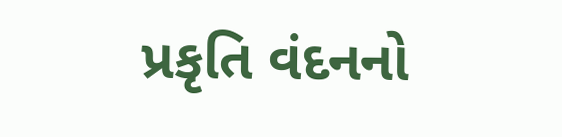પ્રકૃતિ વંદનનો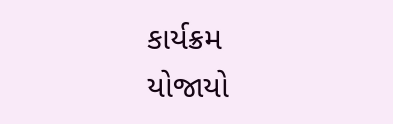કાર્યક્રમ યોજાયો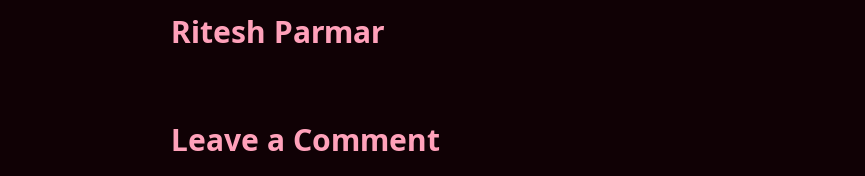Ritesh Parmar

Leave a Comment